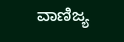ವಾಣಿಜ್ಯ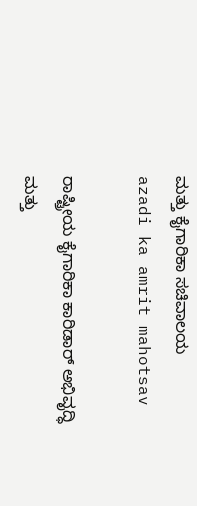ಮತ್ತು ಕೈಗಾರಿಕಾ ಸಚಿವಾಲಯ
azadi ka amrit mahotsav

ರಾಷ್ಟ್ರೀಯ ಕೈಗಾರಿಕಾ ಕಾರಿಡಾರ್ ಅಭಿವೃದ್ಧಿ ಮತ್ತು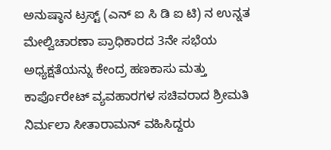ಅನುಷ್ಠಾನ ಟ್ರಸ್ಟ್ (ಎನ್‌ ಐ ಸಿ ಡಿ ಐ ಟಿ) ನ ಉನ್ನತ ಮೇಲ್ವಿಚಾರಣಾ ಪ್ರಾಧಿಕಾರದ 3ನೇ ಸಭೆಯ ಅಧ್ಯಕ್ಷತೆಯನ್ನು ಕೇಂದ್ರ ಹಣಕಾಸು ಮತ್ತು ಕಾರ್ಪೊರೇಟ್ ವ್ಯವಹಾರಗಳ ಸಚಿವರಾದ ಶ್ರೀಮತಿ ನಿರ್ಮಲಾ ಸೀತಾರಾಮನ್ ವಹಿಸಿದ್ದರು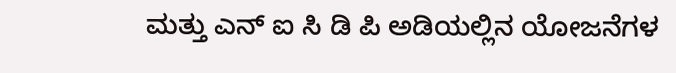ಮತ್ತು ಎನ್‌‌ ಐ ಸಿ ಡಿ ಪಿ ಅಡಿಯಲ್ಲಿನ ಯೋಜನೆಗಳ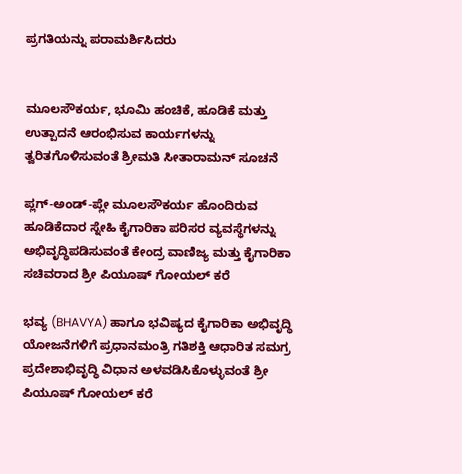ಪ್ರಗತಿಯನ್ನು ಪರಾಮರ್ಶಿಸಿದರು


ಮೂಲಸೌಕರ್ಯ, ಭೂಮಿ ಹಂಚಿಕೆ, ಹೂಡಿಕೆ ಮತ್ತು ಉತ್ಪಾದನೆ ಆರಂಭಿಸುವ ಕಾರ್ಯಗಳನ್ನು ತ್ವರಿತಗೊಳಿಸುವಂತೆ ಶ್ರೀಮತಿ ಸೀತಾರಾಮನ್ ಸೂಚನೆ

ಪ್ಲಗ್-ಅಂಡ್-ಪ್ಲೇ ಮೂಲಸೌಕರ್ಯ ಹೊಂದಿರುವ ಹೂಡಿಕೆದಾರ ಸ್ನೇಹಿ ಕೈಗಾರಿಕಾ ಪರಿಸರ ವ್ಯವಸ್ಥೆಗಳನ್ನು ಅಭಿವೃದ್ಧಿಪಡಿಸುವಂತೆ ಕೇಂದ್ರ ವಾಣಿಜ್ಯ ಮತ್ತು ಕೈಗಾರಿಕಾ ಸಚಿವರಾದ ಶ್ರೀ ಪಿಯೂಷ್ ಗೋಯಲ್ ಕರೆ

ಭವ್ಯ (BHAVYA) ಹಾಗೂ ಭವಿಷ್ಯದ ಕೈಗಾರಿಕಾ ಅಭಿವೃದ್ಧಿ ಯೋಜನೆಗಳಿಗೆ ಪ್ರಧಾನಮಂತ್ರಿ ಗತಿಶಕ್ತಿ ಆಧಾರಿತ ಸಮಗ್ರ ಪ್ರದೇಶಾಭಿವೃದ್ಧಿ ವಿಧಾನ ಅಳವಡಿಸಿಕೊಳ್ಳುವಂತೆ ಶ್ರೀ ಪಿಯೂಷ್ ಗೋಯಲ್ ಕರೆ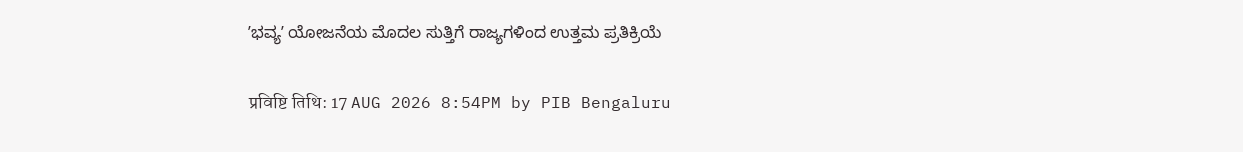ʼಭವ್ಯʼ ಯೋಜನೆಯ ಮೊದಲ ಸುತ್ತಿಗೆ ರಾಜ್ಯಗಳಿಂದ ಉತ್ತಮ ಪ್ರತಿಕ್ರಿಯೆ

प्रविष्टि तिथि: 17 AUG 2026 8:54PM by PIB Bengaluru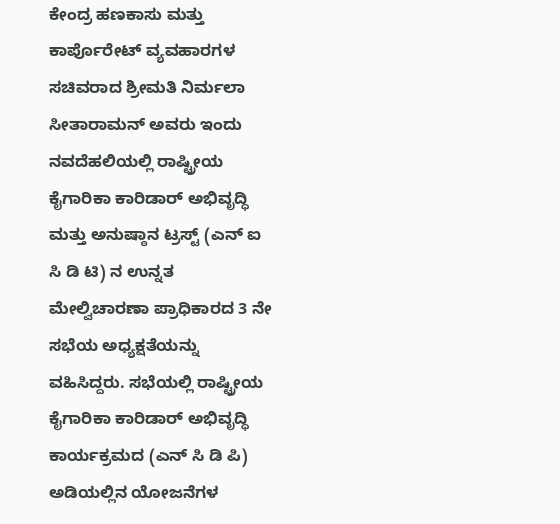ಕೇಂದ್ರ ಹಣಕಾಸು ಮತ್ತು ಕಾರ್ಪೊರೇಟ್ ವ್ಯವಹಾರಗಳ ಸಚಿವರಾದ ಶ್ರೀಮತಿ ನಿರ್ಮಲಾ ಸೀತಾರಾಮನ್ ಅವರು ಇಂದು ನವದೆಹಲಿಯಲ್ಲಿ ರಾಷ್ಟ್ರೀಯ ಕೈಗಾರಿಕಾ ಕಾರಿಡಾರ್ ಅಭಿವೃದ್ಧಿ ಮತ್ತು ಅನುಷ್ಠಾನ ಟ್ರಸ್ಟ್ (ಎನ್‌ ಐ ಸಿ ಡಿ ಟಿ) ನ ಉನ್ನತ ಮೇಲ್ವಿಚಾರಣಾ ಪ್ರಾಧಿಕಾರದ 3 ನೇ ಸಭೆಯ ಅಧ್ಯಕ್ಷತೆಯನ್ನು ವಹಿಸಿದ್ದರು. ಸಭೆಯಲ್ಲಿ ರಾಷ್ಟ್ರೀಯ ಕೈಗಾರಿಕಾ ಕಾರಿಡಾರ್ ಅಭಿವೃದ್ಧಿ ಕಾರ್ಯಕ್ರಮದ (ಎನ್ ಸಿ ಡಿ ಪಿ) ಅಡಿಯಲ್ಲಿನ ಯೋಜನೆಗಳ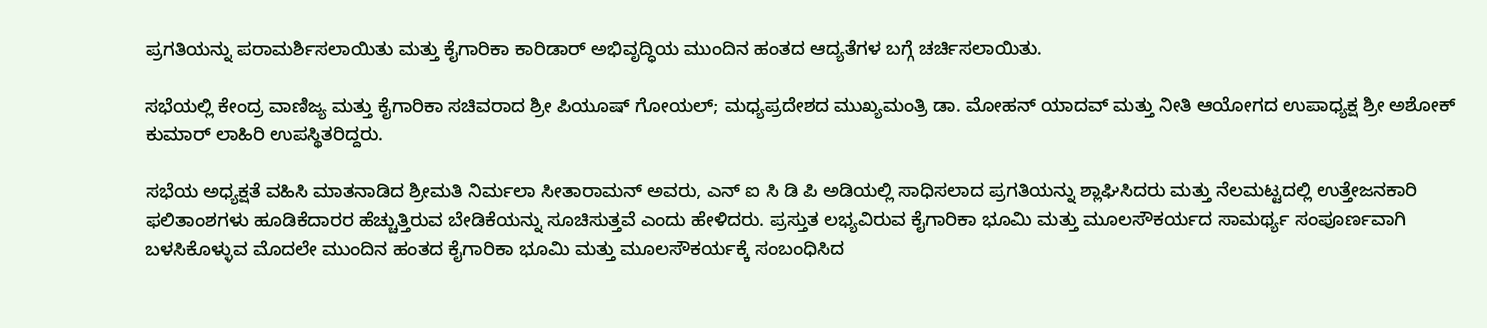ಪ್ರಗತಿಯನ್ನು ಪರಾಮರ್ಶಿಸಲಾಯಿತು ಮತ್ತು ಕೈಗಾರಿಕಾ ಕಾರಿಡಾರ್ ಅಭಿವೃದ್ಧಿಯ ಮುಂದಿನ ಹಂತದ ಆದ್ಯತೆಗಳ ಬಗ್ಗೆ ಚರ್ಚಿಸಲಾಯಿತು.

ಸಭೆಯಲ್ಲಿ ಕೇಂದ್ರ ವಾಣಿಜ್ಯ ಮತ್ತು ಕೈಗಾರಿಕಾ ಸಚಿವರಾದ ಶ್ರೀ ಪಿಯೂಷ್ ಗೋಯಲ್; ಮಧ್ಯಪ್ರದೇಶದ ಮುಖ್ಯಮಂತ್ರಿ ಡಾ. ಮೋಹನ್ ಯಾದವ್ ಮತ್ತು ನೀತಿ ಆಯೋಗದ ಉಪಾಧ್ಯಕ್ಷ ಶ್ರೀ ಅಶೋಕ್ ಕುಮಾರ್ ಲಾಹಿರಿ ಉಪಸ್ಥಿತರಿದ್ದರು.

ಸಭೆಯ ಅಧ್ಯಕ್ಷತೆ ವಹಿಸಿ ಮಾತನಾಡಿದ ಶ್ರೀಮತಿ ನಿರ್ಮಲಾ ಸೀತಾರಾಮನ್ ಅವರು, ಎನ್‌ ಐ ಸಿ ಡಿ ಪಿ ಅಡಿಯಲ್ಲಿ ಸಾಧಿಸಲಾದ ಪ್ರಗತಿಯನ್ನು ಶ್ಲಾಘಿಸಿದರು ಮತ್ತು ನೆಲಮಟ್ಟದಲ್ಲಿ ಉತ್ತೇಜನಕಾರಿ ಫಲಿತಾಂಶಗಳು ಹೂಡಿಕೆದಾರರ ಹೆಚ್ಚುತ್ತಿರುವ ಬೇಡಿಕೆಯನ್ನು ಸೂಚಿಸುತ್ತವೆ ಎಂದು ಹೇಳಿದರು. ಪ್ರಸ್ತುತ ಲಭ್ಯವಿರುವ ಕೈಗಾರಿಕಾ ಭೂಮಿ ಮತ್ತು ಮೂಲಸೌಕರ್ಯದ ಸಾಮರ್ಥ್ಯ ಸಂಪೂರ್ಣವಾಗಿ ಬಳಸಿಕೊಳ್ಳುವ ಮೊದಲೇ ಮುಂದಿನ ಹಂತದ ಕೈಗಾರಿಕಾ ಭೂಮಿ ಮತ್ತು ಮೂಲಸೌಕರ್ಯಕ್ಕೆ ಸಂಬಂಧಿಸಿದ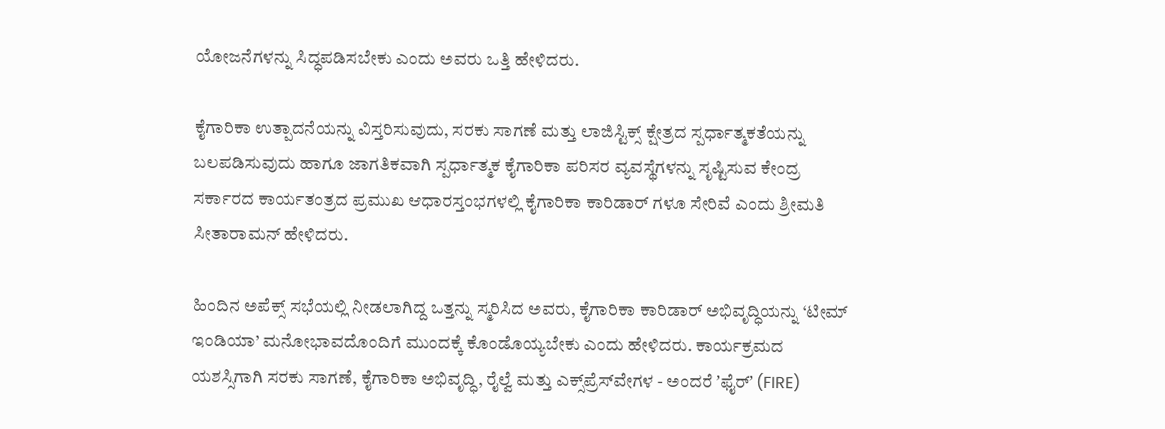ಯೋಜನೆಗಳನ್ನು ಸಿದ್ಧಪಡಿಸಬೇಕು ಎಂದು ಅವರು ಒತ್ತಿ ಹೇಳಿದರು.

ಕೈಗಾರಿಕಾ ಉತ್ಪಾದನೆಯನ್ನು ವಿಸ್ತರಿಸುವುದು, ಸರಕು ಸಾಗಣೆ ಮತ್ತು ಲಾಜಿಸ್ಟಿಕ್ಸ್ ಕ್ಷೇತ್ರದ ಸ್ಪರ್ಧಾತ್ಮಕತೆಯನ್ನು ಬಲಪಡಿಸುವುದು ಹಾಗೂ ಜಾಗತಿಕವಾಗಿ ಸ್ಪರ್ಧಾತ್ಮಕ ಕೈಗಾರಿಕಾ ಪರಿಸರ ವ್ಯವಸ್ಥೆಗಳನ್ನು ಸೃಷ್ಟಿಸುವ ಕೇಂದ್ರ ಸರ್ಕಾರದ ಕಾರ್ಯತಂತ್ರದ ಪ್ರಮುಖ ಆಧಾರಸ್ತಂಭಗಳಲ್ಲಿ ಕೈಗಾರಿಕಾ ಕಾರಿಡಾರ್‌ ಗಳೂ ಸೇರಿವೆ ಎಂದು ಶ್ರೀಮತಿ ಸೀತಾರಾಮನ್ ಹೇಳಿದರು.

ಹಿಂದಿನ ಅಪೆಕ್ಸ್‌ ಸಭೆಯಲ್ಲಿ ನೀಡಲಾಗಿದ್ದ ಒತ್ತನ್ನು ಸ್ಮರಿಸಿದ ಅವರು, ಕೈಗಾರಿಕಾ ಕಾರಿಡಾರ್ ಅಭಿವೃದ್ಧಿಯನ್ನು ‘ಟೀಮ್ ಇಂಡಿಯಾ’ ಮನೋಭಾವದೊಂದಿಗೆ ಮುಂದಕ್ಕೆ ಕೊಂಡೊಯ್ಯಬೇಕು ಎಂದು ಹೇಳಿದರು. ಕಾರ್ಯಕ್ರಮದ ಯಶಸ್ಸಿಗಾಗಿ ಸರಕು ಸಾಗಣೆ, ಕೈಗಾರಿಕಾ ಅಭಿವೃದ್ಧಿ, ರೈಲ್ವೆ ಮತ್ತು ಎಕ್ಸ್‌ಪ್ರೆಸ್‌ವೇಗಳ - ಅಂದರೆ ʼಫೈರ್‌ʼ (FIRE)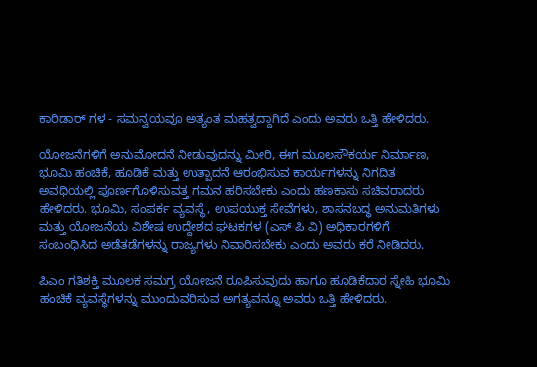ಕಾರಿಡಾರ್‌ ಗಳ - ಸಮನ್ವಯವೂ ಅತ್ಯಂತ ಮಹತ್ವದ್ದಾಗಿದೆ ಎಂದು ಅವರು ಒತ್ತಿ ಹೇಳಿದರು.

ಯೋಜನೆಗಳಿಗೆ ಅನುಮೋದನೆ ನೀಡುವುದನ್ನು ಮೀರಿ, ಈಗ ಮೂಲಸೌಕರ್ಯ ನಿರ್ಮಾಣ, ಭೂಮಿ ಹಂಚಿಕೆ, ಹೂಡಿಕೆ ಮತ್ತು ಉತ್ಪಾದನೆ ಆರಂಭಿಸುವ ಕಾರ್ಯಗಳನ್ನು ನಿಗದಿತ ಅವಧಿಯಲ್ಲಿ ಪೂರ್ಣಗೊಳಿಸುವತ್ತ ಗಮನ ಹರಿಸಬೇಕು ಎಂದು ಹಣಕಾಸು ಸಚಿವರಾದರು ಹೇಳಿದರು. ಭೂಮಿ, ಸಂಪರ್ಕ ವ್ಯವಸ್ಥೆ, ಉಪಯುಕ್ತ ಸೇವೆಗಳು, ಶಾಸನಬದ್ಧ ಅನುಮತಿಗಳು ಮತ್ತು ಯೋಜನೆಯ ವಿಶೇಷ ಉದ್ದೇಶದ ಘಟಕಗಳ (ಎಸ್‌ ಪಿ ವಿ) ಅಧಿಕಾರಗಳಿಗೆ ಸಂಬಂಧಿಸಿದ ಅಡೆತಡೆಗಳನ್ನು ರಾಜ್ಯಗಳು ನಿವಾರಿಸಬೇಕು ಎಂದು ಅವರು ಕರೆ ನೀಡಿದರು.

ಪಿಎಂ ಗತಿಶಕ್ತಿ ಮೂಲಕ ಸಮಗ್ರ ಯೋಜನೆ ರೂಪಿಸುವುದು ಹಾಗೂ ಹೂಡಿಕೆದಾರ ಸ್ನೇಹಿ ಭೂಮಿ ಹಂಚಿಕೆ ವ್ಯವಸ್ಥೆಗಳನ್ನು ಮುಂದುವರಿಸುವ ಅಗತ್ಯವನ್ನೂ ಅವರು ಒತ್ತಿ ಹೇಳಿದರು.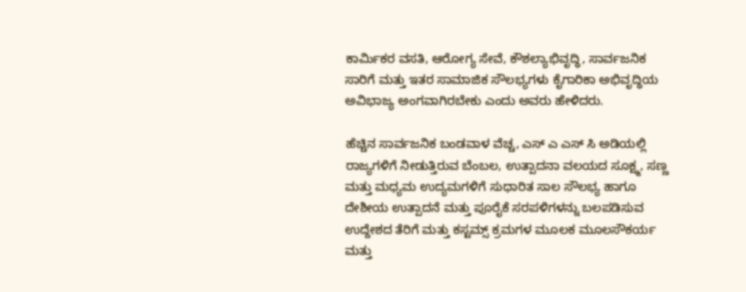ಕಾರ್ಮಿಕರ ವಸತಿ, ಆರೋಗ್ಯ ಸೇವೆ, ಕೌಶಲ್ಯಾಭಿವೃದ್ಧಿ, ಸಾರ್ವಜನಿಕ ಸಾರಿಗೆ ಮತ್ತು ಇತರ ಸಾಮಾಜಿಕ ಸೌಲಭ್ಯಗಳು ಕೈಗಾರಿಕಾ ಅಭಿವೃದ್ಧಿಯ ಅವಿಭಾಜ್ಯ ಅಂಗವಾಗಿರಬೇಕು ಎಂದು ಅವರು ಹೇಳಿದರು.

ಹೆಚ್ಚಿನ ಸಾರ್ವಜನಿಕ ಬಂಡವಾಳ ವೆಚ್ಚ, ಎಸ್‌ ಎ ಎಸ್‌ ಸಿ ಅಡಿಯಲ್ಲಿ ರಾಜ್ಯಗಳಿಗೆ ನೀಡುತ್ತಿರುವ ಬೆಂಬಲ, ಉತ್ಪಾದನಾ ವಲಯದ ಸೂಕ್ಷ್ಮ, ಸಣ್ಣ ಮತ್ತು ಮಧ್ಯಮ ಉದ್ಯಮಗಳಿಗೆ ಸುಧಾರಿತ ಸಾಲ ಸೌಲಭ್ಯ ಹಾಗೂ ದೇಶೀಯ ಉತ್ಪಾದನೆ ಮತ್ತು ಪೂರೈಕೆ ಸರಪಳಿಗಳನ್ನು ಬಲಪಡಿಸುವ ಉದ್ದೇಶದ ತೆರಿಗೆ ಮತ್ತು ಕಸ್ಟಮ್ಸ್ ಕ್ರಮಗಳ ಮೂಲಕ ಮೂಲಸೌಕರ್ಯ ಮತ್ತು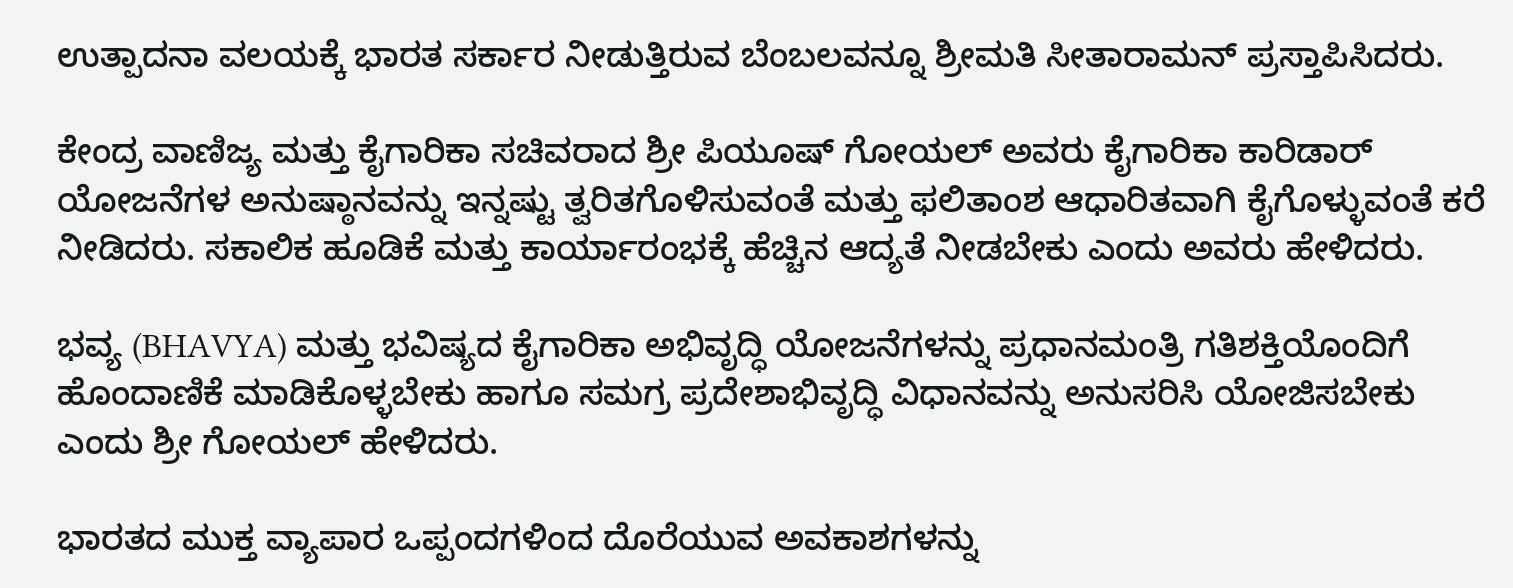ಉತ್ಪಾದನಾ ವಲಯಕ್ಕೆ ಭಾರತ ಸರ್ಕಾರ ನೀಡುತ್ತಿರುವ ಬೆಂಬಲವನ್ನೂ ಶ್ರೀಮತಿ ಸೀತಾರಾಮನ್ ಪ್ರಸ್ತಾಪಿಸಿದರು.

ಕೇಂದ್ರ ವಾಣಿಜ್ಯ ಮತ್ತು ಕೈಗಾರಿಕಾ ಸಚಿವರಾದ ಶ್ರೀ ಪಿಯೂಷ್ ಗೋಯಲ್ ಅವರು ಕೈಗಾರಿಕಾ ಕಾರಿಡಾರ್ ಯೋಜನೆಗಳ ಅನುಷ್ಠಾನವನ್ನು ಇನ್ನಷ್ಟು ತ್ವರಿತಗೊಳಿಸುವಂತೆ ಮತ್ತು ಫಲಿತಾಂಶ ಆಧಾರಿತವಾಗಿ ಕೈಗೊಳ್ಳುವಂತೆ ಕರೆ ನೀಡಿದರು. ಸಕಾಲಿಕ ಹೂಡಿಕೆ ಮತ್ತು ಕಾರ್ಯಾರಂಭಕ್ಕೆ ಹೆಚ್ಚಿನ ಆದ್ಯತೆ ನೀಡಬೇಕು ಎಂದು ಅವರು ಹೇಳಿದರು.

ಭವ್ಯ (BHAVYA) ಮತ್ತು ಭವಿಷ್ಯದ ಕೈಗಾರಿಕಾ ಅಭಿವೃದ್ಧಿ ಯೋಜನೆಗಳನ್ನು ಪ್ರಧಾನಮಂತ್ರಿ ಗತಿಶಕ್ತಿಯೊಂದಿಗೆ ಹೊಂದಾಣಿಕೆ ಮಾಡಿಕೊಳ್ಳಬೇಕು ಹಾಗೂ ಸಮಗ್ರ ಪ್ರದೇಶಾಭಿವೃದ್ಧಿ ವಿಧಾನವನ್ನು ಅನುಸರಿಸಿ ಯೋಜಿಸಬೇಕು ಎಂದು ಶ್ರೀ ಗೋಯಲ್ ಹೇಳಿದರು.

ಭಾರತದ ಮುಕ್ತ ವ್ಯಾಪಾರ ಒಪ್ಪಂದಗಳಿಂದ ದೊರೆಯುವ ಅವಕಾಶಗಳನ್ನು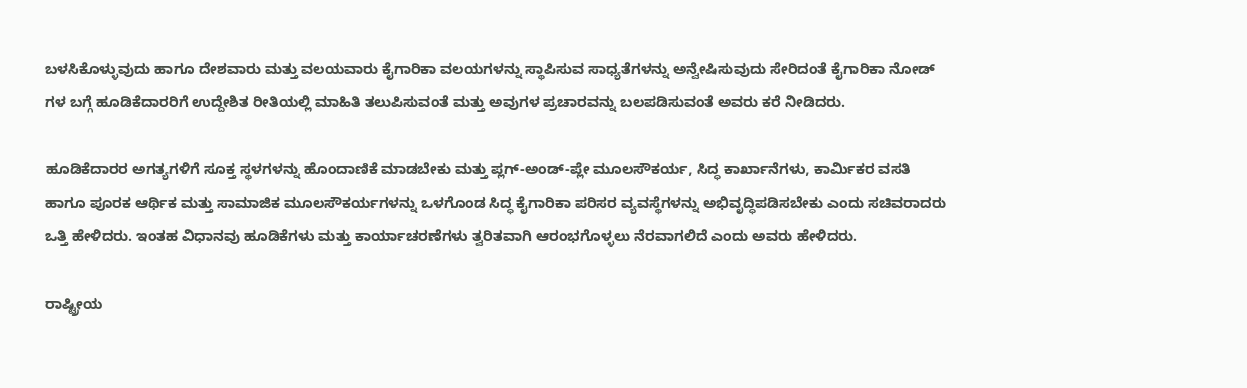ಬಳಸಿಕೊಳ್ಳುವುದು ಹಾಗೂ ದೇಶವಾರು ಮತ್ತು ವಲಯವಾರು ಕೈಗಾರಿಕಾ ವಲಯಗಳನ್ನು ಸ್ಥಾಪಿಸುವ ಸಾಧ್ಯತೆಗಳನ್ನು ಅನ್ವೇಷಿಸುವುದು ಸೇರಿದಂತೆ ಕೈಗಾರಿಕಾ ನೋಡ್‌ ಗಳ ಬಗ್ಗೆ ಹೂಡಿಕೆದಾರರಿಗೆ ಉದ್ದೇಶಿತ ರೀತಿಯಲ್ಲಿ ಮಾಹಿತಿ ತಲುಪಿಸುವಂತೆ ಮತ್ತು ಅವುಗಳ ಪ್ರಚಾರವನ್ನು ಬಲಪಡಿಸುವಂತೆ ಅವರು ಕರೆ ನೀಡಿದರು.

ಹೂಡಿಕೆದಾರರ ಅಗತ್ಯಗಳಿಗೆ ಸೂಕ್ತ ಸ್ಥಳಗಳನ್ನು ಹೊಂದಾಣಿಕೆ ಮಾಡಬೇಕು ಮತ್ತು ಪ್ಲಗ್-ಅಂಡ್-ಪ್ಲೇ ಮೂಲಸೌಕರ್ಯ, ಸಿದ್ಧ ಕಾರ್ಖಾನೆಗಳು, ಕಾರ್ಮಿಕರ ವಸತಿ ಹಾಗೂ ಪೂರಕ ಆರ್ಥಿಕ ಮತ್ತು ಸಾಮಾಜಿಕ ಮೂಲಸೌಕರ್ಯಗಳನ್ನು ಒಳಗೊಂಡ ಸಿದ್ಧ ಕೈಗಾರಿಕಾ ಪರಿಸರ ವ್ಯವಸ್ಥೆಗಳನ್ನು ಅಭಿವೃದ್ಧಿಪಡಿಸಬೇಕು ಎಂದು ಸಚಿವರಾದರು ಒತ್ತಿ ಹೇಳಿದರು. ಇಂತಹ ವಿಧಾನವು ಹೂಡಿಕೆಗಳು ಮತ್ತು ಕಾರ್ಯಾಚರಣೆಗಳು ತ್ವರಿತವಾಗಿ ಆರಂಭಗೊಳ್ಳಲು ನೆರವಾಗಲಿದೆ ಎಂದು ಅವರು ಹೇಳಿದರು.

ರಾಷ್ಟ್ರೀಯ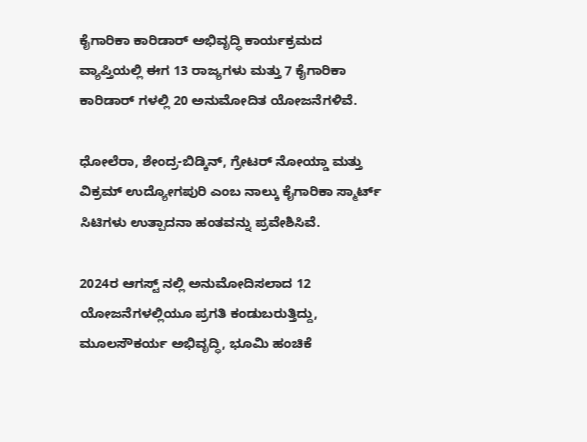ಕೈಗಾರಿಕಾ ಕಾರಿಡಾರ್ ಅಭಿವೃದ್ಧಿ ಕಾರ್ಯಕ್ರಮದ ವ್ಯಾಪ್ತಿಯಲ್ಲಿ ಈಗ 13 ರಾಜ್ಯಗಳು ಮತ್ತು 7 ಕೈಗಾರಿಕಾ ಕಾರಿಡಾರ್‌ ಗಳಲ್ಲಿ 20 ಅನುಮೋದಿತ ಯೋಜನೆಗಳಿವೆ.

ಧೋಲೆರಾ, ಶೇಂದ್ರ-ಬಿಡ್ಕಿನ್, ಗ್ರೇಟರ್ ನೋಯ್ಡಾ ಮತ್ತು ವಿಕ್ರಮ್ ಉದ್ಯೋಗಪುರಿ ಎಂಬ ನಾಲ್ಕು ಕೈಗಾರಿಕಾ ಸ್ಮಾರ್ಟ್ ಸಿಟಿಗಳು ಉತ್ಪಾದನಾ ಹಂತವನ್ನು ಪ್ರವೇಶಿಸಿವೆ.

2024ರ ಆಗಸ್ಟ್‌ ನಲ್ಲಿ ಅನುಮೋದಿಸಲಾದ 12 ಯೋಜನೆಗಳಲ್ಲಿಯೂ ಪ್ರಗತಿ ಕಂಡುಬರುತ್ತಿದ್ದು, ಮೂಲಸೌಕರ್ಯ ಅಭಿವೃದ್ಧಿ, ಭೂಮಿ ಹಂಚಿಕೆ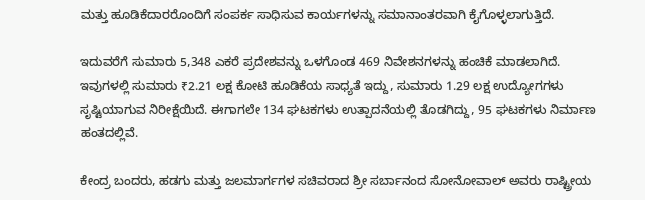ಮತ್ತು ಹೂಡಿಕೆದಾರರೊಂದಿಗೆ ಸಂಪರ್ಕ ಸಾಧಿಸುವ ಕಾರ್ಯಗಳನ್ನು ಸಮಾನಾಂತರವಾಗಿ ಕೈಗೊಳ್ಳಲಾಗುತ್ತಿದೆ.

ಇದುವರೆಗೆ ಸುಮಾರು 5,348 ಎಕರೆ ಪ್ರದೇಶವನ್ನು ಒಳಗೊಂಡ 469 ನಿವೇಶನಗಳನ್ನು ಹಂಚಿಕೆ ಮಾಡಲಾಗಿದೆ. ಇವುಗಳಲ್ಲಿ ಸುಮಾರು ₹2.21 ಲಕ್ಷ ಕೋಟಿ ಹೂಡಿಕೆಯ ಸಾಧ್ಯತೆ ಇದ್ದು, ಸುಮಾರು 1.29 ಲಕ್ಷ ಉದ್ಯೋಗಗಳು ಸೃಷ್ಟಿಯಾಗುವ ನಿರೀಕ್ಷೆಯಿದೆ. ಈಗಾಗಲೇ 134 ಘಟಕಗಳು ಉತ್ಪಾದನೆಯಲ್ಲಿ ತೊಡಗಿದ್ದು, 95 ಘಟಕಗಳು ನಿರ್ಮಾಣ ಹಂತದಲ್ಲಿವೆ.

ಕೇಂದ್ರ ಬಂದರು, ಹಡಗು ಮತ್ತು ಜಲಮಾರ್ಗಗಳ ಸಚಿವರಾದ ಶ್ರೀ ಸರ್ಬಾನಂದ ಸೋನೋವಾಲ್ ಅವರು ರಾಷ್ಟ್ರೀಯ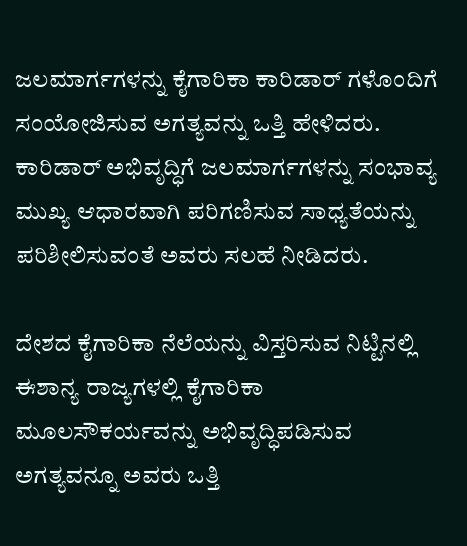ಜಲಮಾರ್ಗಗಳನ್ನು ಕೈಗಾರಿಕಾ ಕಾರಿಡಾರ್‌ ಗಳೊಂದಿಗೆ ಸಂಯೋಜಿಸುವ ಅಗತ್ಯವನ್ನು ಒತ್ತಿ ಹೇಳಿದರು. ಕಾರಿಡಾರ್ ಅಭಿವೃದ್ಧಿಗೆ ಜಲಮಾರ್ಗಗಳನ್ನು ಸಂಭಾವ್ಯ ಮುಖ್ಯ ಆಧಾರವಾಗಿ ಪರಿಗಣಿಸುವ ಸಾಧ್ಯತೆಯನ್ನು ಪರಿಶೀಲಿಸುವಂತೆ ಅವರು ಸಲಹೆ ನೀಡಿದರು.

ದೇಶದ ಕೈಗಾರಿಕಾ ನೆಲೆಯನ್ನು ವಿಸ್ತರಿಸುವ ನಿಟ್ಟಿನಲ್ಲಿ ಈಶಾನ್ಯ ರಾಜ್ಯಗಳಲ್ಲಿ ಕೈಗಾರಿಕಾ ಮೂಲಸೌಕರ್ಯವನ್ನು ಅಭಿವೃದ್ಧಿಪಡಿಸುವ ಅಗತ್ಯವನ್ನೂ ಅವರು ಒತ್ತಿ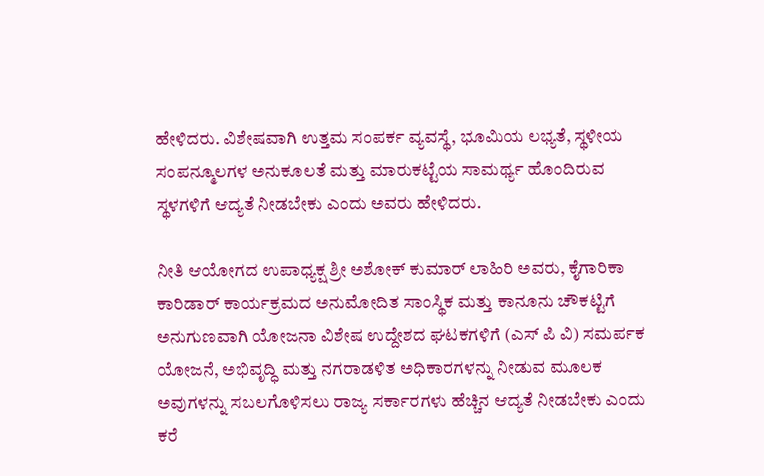ಹೇಳಿದರು. ವಿಶೇಷವಾಗಿ ಉತ್ತಮ ಸಂಪರ್ಕ ವ್ಯವಸ್ಥೆ, ಭೂಮಿಯ ಲಭ್ಯತೆ, ಸ್ಥಳೀಯ ಸಂಪನ್ಮೂಲಗಳ ಅನುಕೂಲತೆ ಮತ್ತು ಮಾರುಕಟ್ಟೆಯ ಸಾಮರ್ಥ್ಯ ಹೊಂದಿರುವ ಸ್ಥಳಗಳಿಗೆ ಆದ್ಯತೆ ನೀಡಬೇಕು ಎಂದು ಅವರು ಹೇಳಿದರು.

ನೀತಿ ಆಯೋಗದ ಉಪಾಧ್ಯಕ್ಷ ಶ್ರೀ ಅಶೋಕ್ ಕುಮಾರ್ ಲಾಹಿರಿ ಅವರು, ಕೈಗಾರಿಕಾ ಕಾರಿಡಾರ್ ಕಾರ್ಯಕ್ರಮದ ಅನುಮೋದಿತ ಸಾಂಸ್ಥಿಕ ಮತ್ತು ಕಾನೂನು ಚೌಕಟ್ಟಿಗೆ ಅನುಗುಣವಾಗಿ ಯೋಜನಾ ವಿಶೇಷ ಉದ್ದೇಶದ ಘಟಕಗಳಿಗೆ (ಎಸ್‌ ಪಿ ವಿ) ಸಮರ್ಪಕ ಯೋಜನೆ, ಅಭಿವೃದ್ಧಿ ಮತ್ತು ನಗರಾಡಳಿತ ಅಧಿಕಾರಗಳನ್ನು ನೀಡುವ ಮೂಲಕ ಅವುಗಳನ್ನು ಸಬಲಗೊಳಿಸಲು ರಾಜ್ಯ ಸರ್ಕಾರಗಳು ಹೆಚ್ಚಿನ ಆದ್ಯತೆ ನೀಡಬೇಕು ಎಂದು ಕರೆ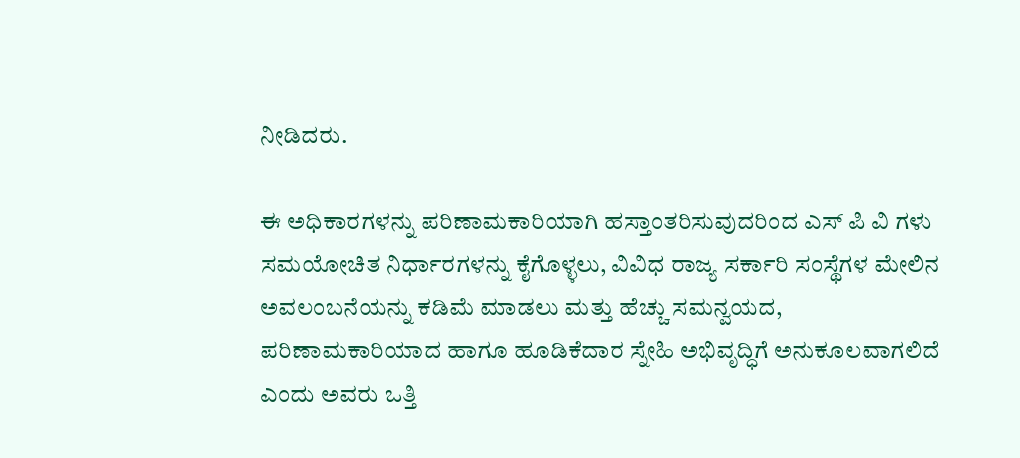ನೀಡಿದರು.

ಈ ಅಧಿಕಾರಗಳನ್ನು ಪರಿಣಾಮಕಾರಿಯಾಗಿ ಹಸ್ತಾಂತರಿಸುವುದರಿಂದ ಎಸ್‌ ಪಿ ವಿ ಗಳು ಸಮಯೋಚಿತ ನಿರ್ಧಾರಗಳನ್ನು ಕೈಗೊಳ್ಳಲು, ವಿವಿಧ ರಾಜ್ಯ ಸರ್ಕಾರಿ ಸಂಸ್ಥೆಗಳ ಮೇಲಿನ ಅವಲಂಬನೆಯನ್ನು ಕಡಿಮೆ ಮಾಡಲು ಮತ್ತು ಹೆಚ್ಚು ಸಮನ್ವಯದ, ಪರಿಣಾಮಕಾರಿಯಾದ ಹಾಗೂ ಹೂಡಿಕೆದಾರ ಸ್ನೇಹಿ ಅಭಿವೃದ್ಧಿಗೆ ಅನುಕೂಲವಾಗಲಿದೆ ಎಂದು ಅವರು ಒತ್ತಿ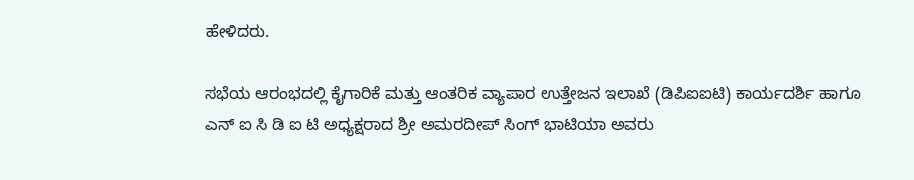ಹೇಳಿದರು.

ಸಭೆಯ ಆರಂಭದಲ್ಲಿ ಕೈಗಾರಿಕೆ ಮತ್ತು ಆಂತರಿಕ ವ್ಯಾಪಾರ ಉತ್ತೇಜನ ಇಲಾಖೆ (ಡಿಪಿಐಐಟಿ) ಕಾರ್ಯದರ್ಶಿ ಹಾಗೂ ಎನ್‌ ಐ ಸಿ ಡಿ ಐ ಟಿ ಅಧ್ಯಕ್ಷರಾದ ಶ್ರೀ ಅಮರದೀಪ್ ಸಿಂಗ್ ಭಾಟಿಯಾ ಅವರು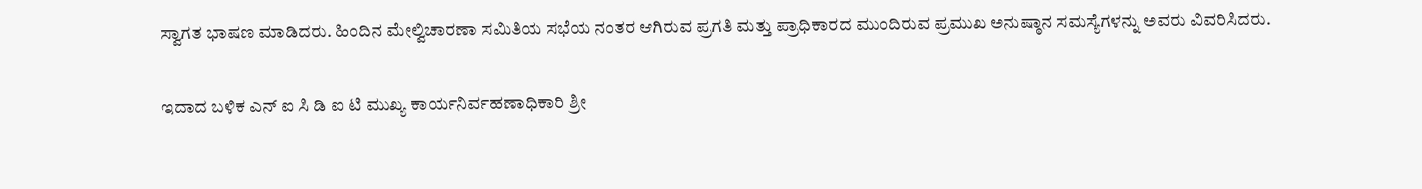ಸ್ವಾಗತ ಭಾಷಣ ಮಾಡಿದರು. ಹಿಂದಿನ ಮೇಲ್ವಿಚಾರಣಾ ಸಮಿತಿಯ ಸಭೆಯ ನಂತರ ಆಗಿರುವ ಪ್ರಗತಿ ಮತ್ತು ಪ್ರಾಧಿಕಾರದ ಮುಂದಿರುವ ಪ್ರಮುಖ ಅನುಷ್ಠಾನ ಸಮಸ್ಯೆಗಳನ್ನು ಅವರು ವಿವರಿಸಿದರು.

ಇದಾದ ಬಳಿಕ ಎನ್‌ ಐ ಸಿ ಡಿ ಐ ಟಿ ಮುಖ್ಯ ಕಾರ್ಯನಿರ್ವಹಣಾಧಿಕಾರಿ ಶ್ರೀ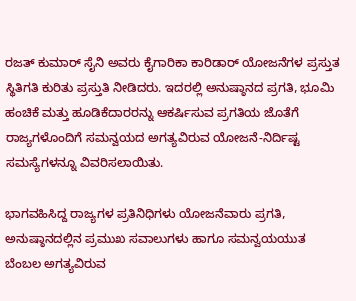ರಜತ್ ಕುಮಾರ್ ಸೈನಿ ಅವರು ಕೈಗಾರಿಕಾ ಕಾರಿಡಾರ್ ಯೋಜನೆಗಳ ಪ್ರಸ್ತುತ ಸ್ಥಿತಿಗತಿ ಕುರಿತು ಪ್ರಸ್ತುತಿ ನೀಡಿದರು. ಇದರಲ್ಲಿ ಅನುಷ್ಠಾನದ ಪ್ರಗತಿ, ಭೂಮಿ ಹಂಚಿಕೆ ಮತ್ತು ಹೂಡಿಕೆದಾರರನ್ನು ಆಕರ್ಷಿಸುವ ಪ್ರಗತಿಯ ಜೊತೆಗೆ ರಾಜ್ಯಗಳೊಂದಿಗೆ ಸಮನ್ವಯದ ಅಗತ್ಯವಿರುವ ಯೋಜನೆ-ನಿರ್ದಿಷ್ಟ ಸಮಸ್ಯೆಗಳನ್ನೂ ವಿವರಿಸಲಾಯಿತು.

ಭಾಗವಹಿಸಿದ್ದ ರಾಜ್ಯಗಳ ಪ್ರತಿನಿಧಿಗಳು ಯೋಜನೆವಾರು ಪ್ರಗತಿ, ಅನುಷ್ಠಾನದಲ್ಲಿನ ಪ್ರಮುಖ ಸವಾಲುಗಳು ಹಾಗೂ ಸಮನ್ವಯಯುತ ಬೆಂಬಲ ಅಗತ್ಯವಿರುವ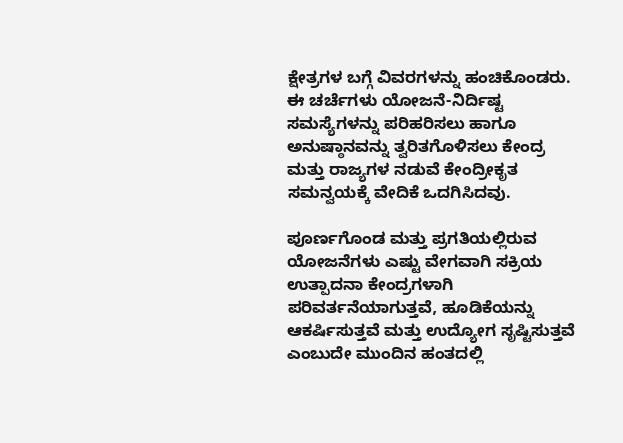ಕ್ಷೇತ್ರಗಳ ಬಗ್ಗೆ ವಿವರಗಳನ್ನು ಹಂಚಿಕೊಂಡರು. ಈ ಚರ್ಚೆಗಳು ಯೋಜನೆ-ನಿರ್ದಿಷ್ಟ ಸಮಸ್ಯೆಗಳನ್ನು ಪರಿಹರಿಸಲು ಹಾಗೂ ಅನುಷ್ಠಾನವನ್ನು ತ್ವರಿತಗೊಳಿಸಲು ಕೇಂದ್ರ ಮತ್ತು ರಾಜ್ಯಗಳ ನಡುವೆ ಕೇಂದ್ರೀಕೃತ ಸಮನ್ವಯಕ್ಕೆ ವೇದಿಕೆ ಒದಗಿಸಿದವು.

ಪೂರ್ಣಗೊಂಡ ಮತ್ತು ಪ್ರಗತಿಯಲ್ಲಿರುವ ಯೋಜನೆಗಳು ಎಷ್ಟು ವೇಗವಾಗಿ ಸಕ್ರಿಯ ಉತ್ಪಾದನಾ ಕೇಂದ್ರಗಳಾಗಿ ಪರಿವರ್ತನೆಯಾಗುತ್ತವೆ, ಹೂಡಿಕೆಯನ್ನು ಆಕರ್ಷಿಸುತ್ತವೆ ಮತ್ತು ಉದ್ಯೋಗ ಸೃಷ್ಟಿಸುತ್ತವೆ ಎಂಬುದೇ ಮುಂದಿನ ಹಂತದಲ್ಲಿ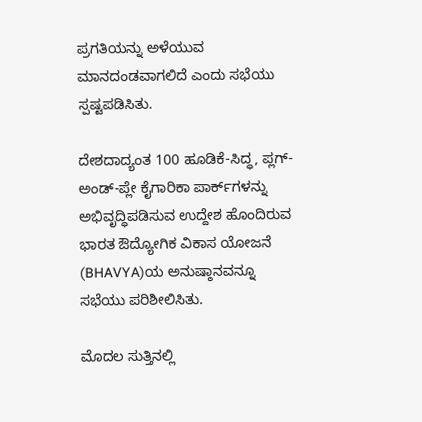ಪ್ರಗತಿಯನ್ನು ಅಳೆಯುವ ಮಾನದಂಡವಾಗಲಿದೆ ಎಂದು ಸಭೆಯು ಸ್ಪಷ್ಟಪಡಿಸಿತು.

ದೇಶದಾದ್ಯಂತ 100 ಹೂಡಿಕೆ-ಸಿದ್ಧ, ಪ್ಲಗ್-ಅಂಡ್-ಪ್ಲೇ ಕೈಗಾರಿಕಾ ಪಾರ್ಕ್‌ಗಳನ್ನು ಅಭಿವೃದ್ಧಿಪಡಿಸುವ ಉದ್ದೇಶ ಹೊಂದಿರುವ ಭಾರತ ಔದ್ಯೋಗಿಕ ವಿಕಾಸ ಯೋಜನೆ (BHAVYA)ಯ ಅನುಷ್ಠಾನವನ್ನೂ ಸಭೆಯು ಪರಿಶೀಲಿಸಿತು.

ಮೊದಲ ಸುತ್ತಿನಲ್ಲಿ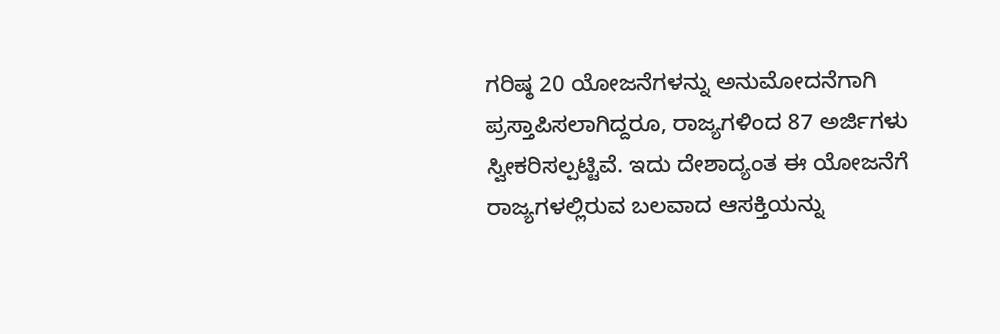ಗರಿಷ್ಠ 20 ಯೋಜನೆಗಳನ್ನು ಅನುಮೋದನೆಗಾಗಿ ಪ್ರಸ್ತಾಪಿಸಲಾಗಿದ್ದರೂ, ರಾಜ್ಯಗಳಿಂದ 87 ಅರ್ಜಿಗಳು ಸ್ವೀಕರಿಸಲ್ಪಟ್ಟಿವೆ. ಇದು ದೇಶಾದ್ಯಂತ ಈ ಯೋಜನೆಗೆ ರಾಜ್ಯಗಳಲ್ಲಿರುವ ಬಲವಾದ ಆಸಕ್ತಿಯನ್ನು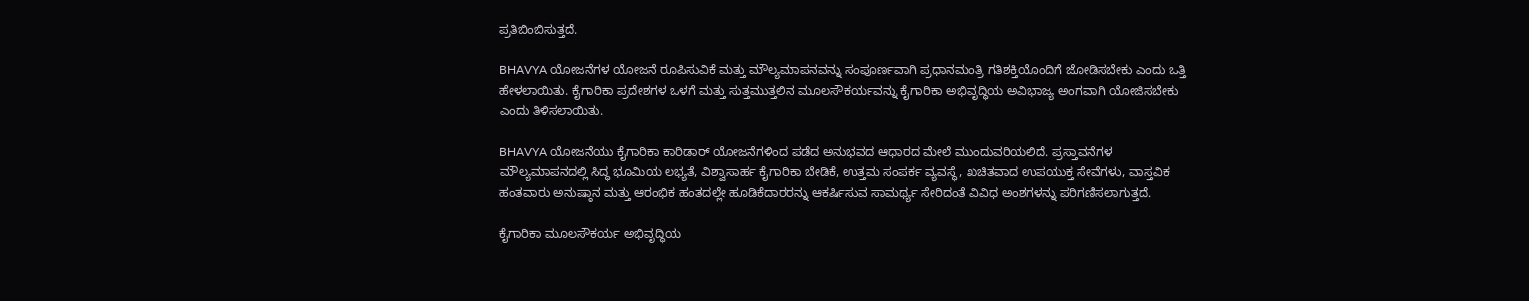ಪ್ರತಿಬಿಂಬಿಸುತ್ತದೆ.

BHAVYA ಯೋಜನೆಗಳ ಯೋಜನೆ ರೂಪಿಸುವಿಕೆ ಮತ್ತು ಮೌಲ್ಯಮಾಪನವನ್ನು ಸಂಪೂರ್ಣವಾಗಿ ಪ್ರಧಾನಮಂತ್ರಿ ಗತಿಶಕ್ತಿಯೊಂದಿಗೆ ಜೋಡಿಸಬೇಕು ಎಂದು ಒತ್ತಿ ಹೇಳಲಾಯಿತು. ಕೈಗಾರಿಕಾ ಪ್ರದೇಶಗಳ ಒಳಗೆ ಮತ್ತು ಸುತ್ತಮುತ್ತಲಿನ ಮೂಲಸೌಕರ್ಯವನ್ನು ಕೈಗಾರಿಕಾ ಅಭಿವೃದ್ಧಿಯ ಅವಿಭಾಜ್ಯ ಅಂಗವಾಗಿ ಯೋಜಿಸಬೇಕು ಎಂದು ತಿಳಿಸಲಾಯಿತು.

BHAVYA ಯೋಜನೆಯು ಕೈಗಾರಿಕಾ ಕಾರಿಡಾರ್ ಯೋಜನೆಗಳಿಂದ ಪಡೆದ ಅನುಭವದ ಆಧಾರದ ಮೇಲೆ ಮುಂದುವರಿಯಲಿದೆ. ಪ್ರಸ್ತಾವನೆಗಳ ಮೌಲ್ಯಮಾಪನದಲ್ಲಿ ಸಿದ್ಧ ಭೂಮಿಯ ಲಭ್ಯತೆ, ವಿಶ್ವಾಸಾರ್ಹ ಕೈಗಾರಿಕಾ ಬೇಡಿಕೆ, ಉತ್ತಮ ಸಂಪರ್ಕ ವ್ಯವಸ್ಥೆ, ಖಚಿತವಾದ ಉಪಯುಕ್ತ ಸೇವೆಗಳು, ವಾಸ್ತವಿಕ ಹಂತವಾರು ಅನುಷ್ಠಾನ ಮತ್ತು ಆರಂಭಿಕ ಹಂತದಲ್ಲೇ ಹೂಡಿಕೆದಾರರನ್ನು ಆಕರ್ಷಿಸುವ ಸಾಮರ್ಥ್ಯ ಸೇರಿದಂತೆ ವಿವಿಧ ಅಂಶಗಳನ್ನು ಪರಿಗಣಿಸಲಾಗುತ್ತದೆ.

ಕೈಗಾರಿಕಾ ಮೂಲಸೌಕರ್ಯ ಅಭಿವೃದ್ಧಿಯ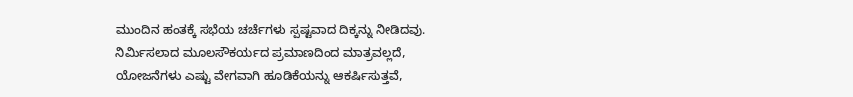ಮುಂದಿನ ಹಂತಕ್ಕೆ ಸಭೆಯ ಚರ್ಚೆಗಳು ಸ್ಪಷ್ಟವಾದ ದಿಕ್ಕನ್ನು ನೀಡಿದವು. ನಿರ್ಮಿಸಲಾದ ಮೂಲಸೌಕರ್ಯದ ಪ್ರಮಾಣದಿಂದ ಮಾತ್ರವಲ್ಲದೆ, ಯೋಜನೆಗಳು ಎಷ್ಟು ವೇಗವಾಗಿ ಹೂಡಿಕೆಯನ್ನು ಆಕರ್ಷಿಸುತ್ತವೆ,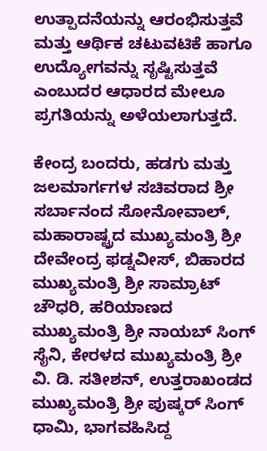ಉತ್ಪಾದನೆಯನ್ನು ಆರಂಭಿಸುತ್ತವೆ ಮತ್ತು ಆರ್ಥಿಕ ಚಟುವಟಿಕೆ ಹಾಗೂ ಉದ್ಯೋಗವನ್ನು ಸೃಷ್ಟಿಸುತ್ತವೆ ಎಂಬುದರ ಆಧಾರದ ಮೇಲೂ ಪ್ರಗತಿಯನ್ನು ಅಳೆಯಲಾಗುತ್ತದೆ.

ಕೇಂದ್ರ ಬಂದರು, ಹಡಗು ಮತ್ತು ಜಲಮಾರ್ಗಗಳ ಸಚಿವರಾದ ಶ್ರೀ ಸರ್ಬಾನಂದ ಸೋನೋವಾಲ್, ಮಹಾರಾಷ್ಟ್ರದ ಮುಖ್ಯಮಂತ್ರಿ ಶ್ರೀ ದೇವೇಂದ್ರ ಫಡ್ನವೀಸ್, ಬಿಹಾರದ ಮುಖ್ಯಮಂತ್ರಿ ಶ್ರೀ ಸಾಮ್ರಾಟ್ ಚೌಧರಿ, ಹರಿಯಾಣದ ಮುಖ್ಯಮಂತ್ರಿ ಶ್ರೀ ನಾಯಬ್ ಸಿಂಗ್ ಸೈನಿ, ಕೇರಳದ ಮುಖ್ಯಮಂತ್ರಿ ಶ್ರೀ ವಿ. ಡಿ. ಸತೀಶನ್, ಉತ್ತರಾಖಂಡದ ಮುಖ್ಯಮಂತ್ರಿ ಶ್ರೀ ಪುಷ್ಕರ್ ಸಿಂಗ್ ಧಾಮಿ, ಭಾಗವಹಿಸಿದ್ದ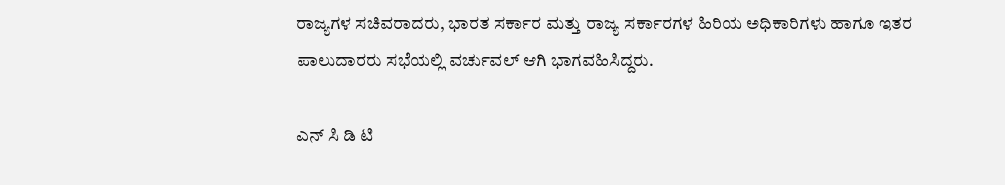ರಾಜ್ಯಗಳ ಸಚಿವರಾದರು, ಭಾರತ ಸರ್ಕಾರ ಮತ್ತು ರಾಜ್ಯ ಸರ್ಕಾರಗಳ ಹಿರಿಯ ಅಧಿಕಾರಿಗಳು ಹಾಗೂ ಇತರ ಪಾಲುದಾರರು ಸಭೆಯಲ್ಲಿ ವರ್ಚುವಲ್ ಆಗಿ ಭಾಗವಹಿಸಿದ್ದರು.

ಎನ್‌ ಸಿ ಡಿ ಟಿ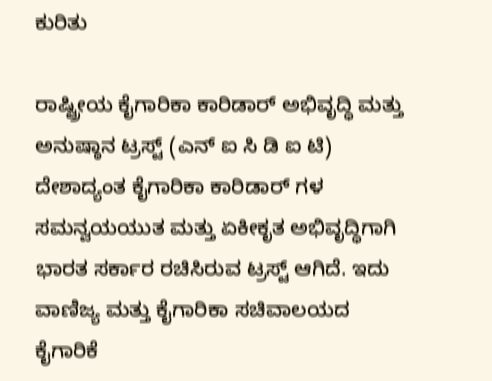ಕುರಿತು

ರಾಷ್ಟ್ರೀಯ ಕೈಗಾರಿಕಾ ಕಾರಿಡಾರ್ ಅಭಿವೃದ್ಧಿ ಮತ್ತು ಅನುಷ್ಠಾನ ಟ್ರಸ್ಟ್ (ಎನ್‌ ಐ ಸಿ ಡಿ ಐ ಟಿ) ದೇಶಾದ್ಯಂತ ಕೈಗಾರಿಕಾ ಕಾರಿಡಾರ್‌ ಗಳ ಸಮನ್ವಯಯುತ ಮತ್ತು ಏಕೀಕೃತ ಅಭಿವೃದ್ಧಿಗಾಗಿ ಭಾರತ ಸರ್ಕಾರ ರಚಿಸಿರುವ ಟ್ರಸ್ಟ್ ಆಗಿದೆ. ಇದು ವಾಣಿಜ್ಯ ಮತ್ತು ಕೈಗಾರಿಕಾ ಸಚಿವಾಲಯದ ಕೈಗಾರಿಕೆ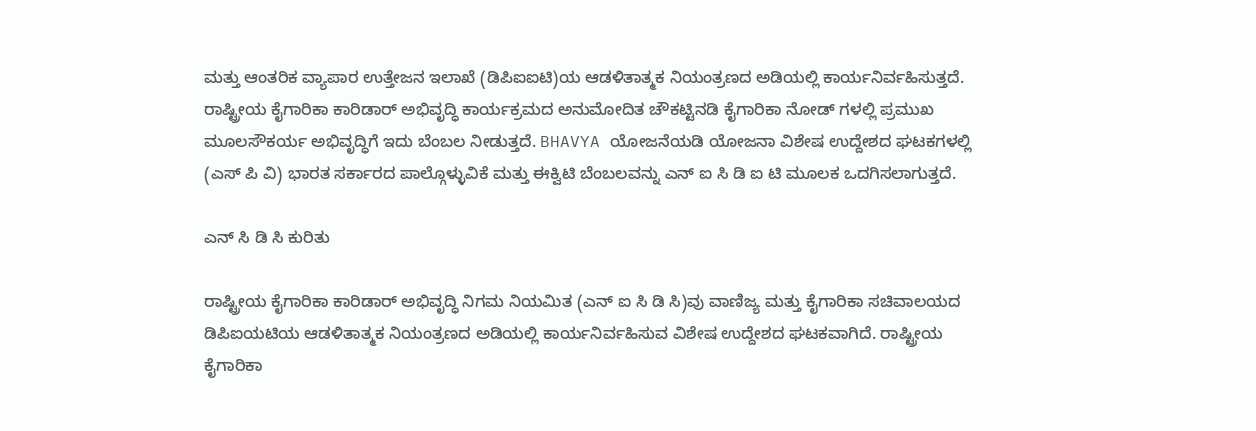ಮತ್ತು ಆಂತರಿಕ ವ್ಯಾಪಾರ ಉತ್ತೇಜನ ಇಲಾಖೆ (ಡಿಪಿಐಐಟಿ)ಯ ಆಡಳಿತಾತ್ಮಕ ನಿಯಂತ್ರಣದ ಅಡಿಯಲ್ಲಿ ಕಾರ್ಯನಿರ್ವಹಿಸುತ್ತದೆ. ರಾಷ್ಟ್ರೀಯ ಕೈಗಾರಿಕಾ ಕಾರಿಡಾರ್ ಅಭಿವೃದ್ಧಿ ಕಾರ್ಯಕ್ರಮದ ಅನುಮೋದಿತ ಚೌಕಟ್ಟಿನಡಿ ಕೈಗಾರಿಕಾ ನೋಡ್‌ ಗಳಲ್ಲಿ ಪ್ರಮುಖ ಮೂಲಸೌಕರ್ಯ ಅಭಿವೃದ್ಧಿಗೆ ಇದು ಬೆಂಬಲ ನೀಡುತ್ತದೆ. BHAVYA ಯೋಜನೆಯಡಿ ಯೋಜನಾ ವಿಶೇಷ ಉದ್ದೇಶದ ಘಟಕಗಳಲ್ಲಿ (ಎಸ್‌ ಪಿ ವಿ) ಭಾರತ ಸರ್ಕಾರದ ಪಾಲ್ಗೊಳ್ಳುವಿಕೆ ಮತ್ತು ಈಕ್ವಿಟಿ ಬೆಂಬಲವನ್ನು ಎನ್‌ ಐ ಸಿ ಡಿ ಐ ಟಿ ಮೂಲಕ ಒದಗಿಸಲಾಗುತ್ತದೆ.

ಎನ್‌ ಸಿ ಡಿ ಸಿ ಕುರಿತು

ರಾಷ್ಟ್ರೀಯ ಕೈಗಾರಿಕಾ ಕಾರಿಡಾರ್ ಅಭಿವೃದ್ಧಿ ನಿಗಮ ನಿಯಮಿತ (ಎನ್‌ ಐ ಸಿ ಡಿ ಸಿ)ವು ವಾಣಿಜ್ಯ ಮತ್ತು ಕೈಗಾರಿಕಾ ಸಚಿವಾಲಯದ ಡಿಪಿಐಯಟಿಯ ಆಡಳಿತಾತ್ಮಕ ನಿಯಂತ್ರಣದ ಅಡಿಯಲ್ಲಿ ಕಾರ್ಯನಿರ್ವಹಿಸುವ ವಿಶೇಷ ಉದ್ದೇಶದ ಘಟಕವಾಗಿದೆ. ರಾಷ್ಟ್ರೀಯ ಕೈಗಾರಿಕಾ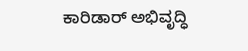ಕಾರಿಡಾರ್ ಅಭಿವೃದ್ಧಿ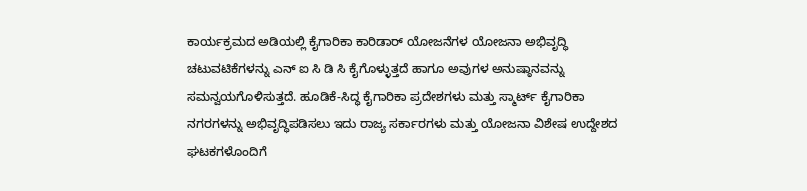ಕಾರ್ಯಕ್ರಮದ ಅಡಿಯಲ್ಲಿ ಕೈಗಾರಿಕಾ ಕಾರಿಡಾರ್ ಯೋಜನೆಗಳ ಯೋಜನಾ ಅಭಿವೃದ್ಧಿ ಚಟುವಟಿಕೆಗಳನ್ನು ಎನ್‌ ಐ ಸಿ ಡಿ ಸಿ ಕೈಗೊಳ್ಳುತ್ತದೆ ಹಾಗೂ ಅವುಗಳ ಅನುಷ್ಠಾನವನ್ನು ಸಮನ್ವಯಗೊಳಿಸುತ್ತದೆ. ಹೂಡಿಕೆ-ಸಿದ್ಧ ಕೈಗಾರಿಕಾ ಪ್ರದೇಶಗಳು ಮತ್ತು ಸ್ಮಾರ್ಟ್ ಕೈಗಾರಿಕಾ ನಗರಗಳನ್ನು ಅಭಿವೃದ್ಧಿಪಡಿಸಲು ಇದು ರಾಜ್ಯ ಸರ್ಕಾರಗಳು ಮತ್ತು ಯೋಜನಾ ವಿಶೇಷ ಉದ್ದೇಶದ ಘಟಕಗಳೊಂದಿಗೆ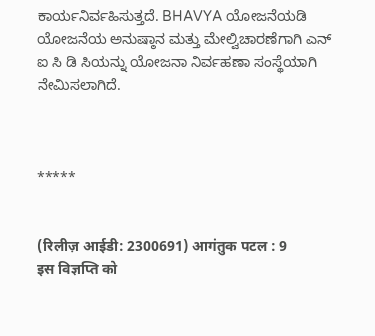ಕಾರ್ಯನಿರ್ವಹಿಸುತ್ತದೆ. BHAVYA ಯೋಜನೆಯಡಿ ಯೋಜನೆಯ ಅನುಷ್ಠಾನ ಮತ್ತು ಮೇಲ್ವಿಚಾರಣೆಗಾಗಿ ಎನ್‌ ಐ ಸಿ ಡಿ ಸಿಯನ್ನು ಯೋಜನಾ ನಿರ್ವಹಣಾ ಸಂಸ್ಥೆಯಾಗಿ ನೇಮಿಸಲಾಗಿದೆ.



*****


(रिलीज़ आईडी: 2300691) आगंतुक पटल : 9
इस विज्ञप्ति को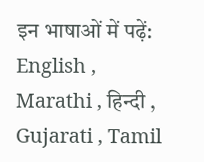इन भाषाओं में पढ़ें: English , Marathi , हिन्दी , Gujarati , Tamil